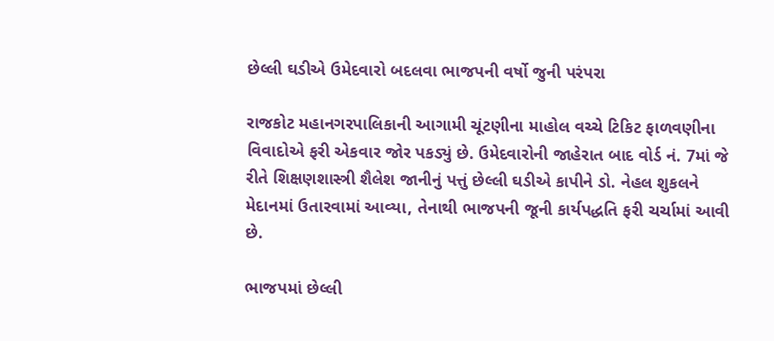છેલ્લી ઘડીએ ઉમેદવારો બદલવા ભાજપની વર્ષો જુની પરંપરા

રાજકોટ મહાનગરપાલિકાની આગામી ચૂંટણીના માહોલ વચ્ચે ટિકિટ ફાળવણીના વિવાદોએ ફરી એકવાર જોર પકડ્યું છે. ઉમેદવારોની જાહેરાત બાદ વોર્ડ નં. 7માં જે રીતે શિક્ષણશાસ્ત્રી શૈલેશ જાનીનું પત્તું છેલ્લી ઘડીએ કાપીને ડો. નેહલ શુકલને મેદાનમાં ઉતારવામાં આવ્યા, તેનાથી ભાજપની જૂની કાર્યપદ્ધતિ ફરી ચર્ચામાં આવી છે.

ભાજપમાં છેલ્લી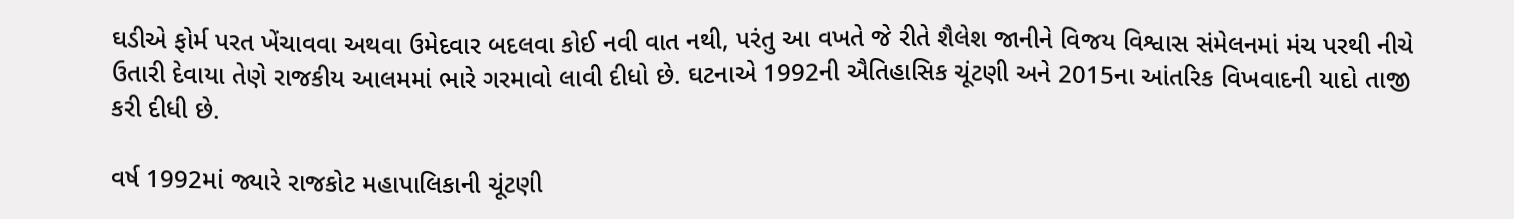ઘડીએ ફોર્મ પરત ખેંચાવવા અથવા ઉમેદવાર બદલવા કોઈ નવી વાત નથી, પરંતુ આ વખતે જે રીતે શૈલેશ જાનીને વિજય વિશ્વાસ સંમેલનમાં મંચ પરથી નીચે ઉતારી દેવાયા તેણે રાજકીય આલમમાં ભારે ગરમાવો લાવી દીધો છે. ઘટનાએ 1992ની ઐતિહાસિક ચૂંટણી અને 2015ના આંતરિક વિખવાદની યાદો તાજી કરી દીધી છે.

વર્ષ 1992માં જ્યારે રાજકોટ મહાપાલિકાની ચૂંટણી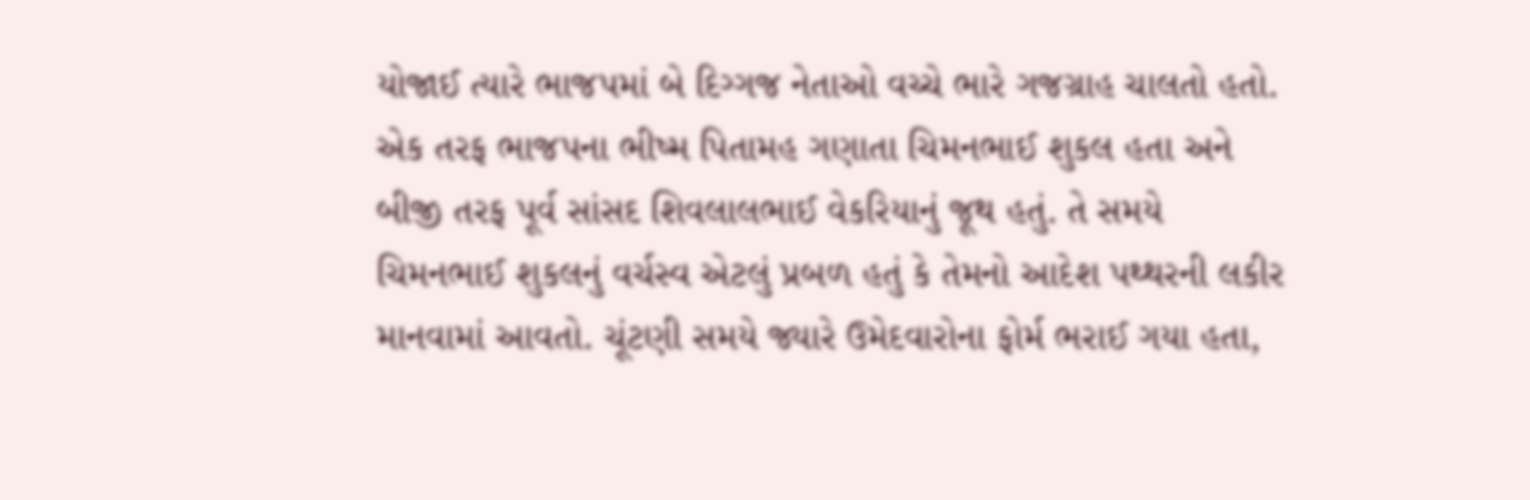યોજાઈ ત્યારે ભાજપમાં બે દિગ્ગજ નેતાઓ વચ્ચે ભારે ગજગ્રાહ ચાલતો હતો. એક તરફ ભાજપના ભીષ્મ પિતામહ ગણાતા ચિમનભાઈ શુકલ હતા અને બીજી તરફ પૂર્વ સાંસદ શિવલાલભાઈ વેકરિયાનું જૂથ હતું. તે સમયે ચિમનભાઈ શુકલનું વર્ચસ્વ એટલું પ્રબળ હતું કે તેમનો આદેશ પથ્થરની લકીર માનવામાં આવતો. ચૂંટણી સમયે જ્યારે ઉમેદવારોના ફોર્મ ભરાઈ ગયા હતા,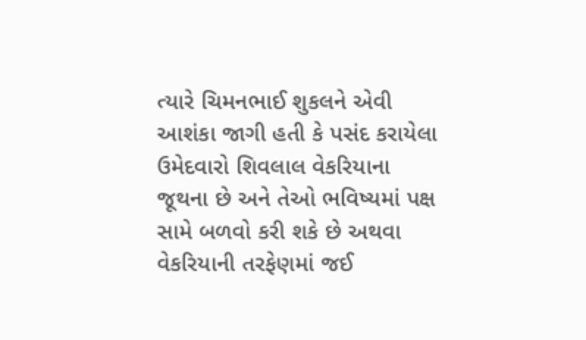ત્યારે ચિમનભાઈ શુકલને એવી આશંકા જાગી હતી કે પસંદ કરાયેલા ઉમેદવારો શિવલાલ વેકરિયાના જૂથના છે અને તેઓ ભવિષ્યમાં પક્ષ સામે બળવો કરી શકે છે અથવા વેકરિયાની તરફેણમાં જઈ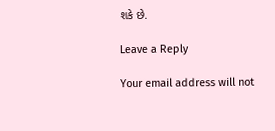શકે છે.

Leave a Reply

Your email address will not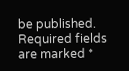be published. Required fields are marked *